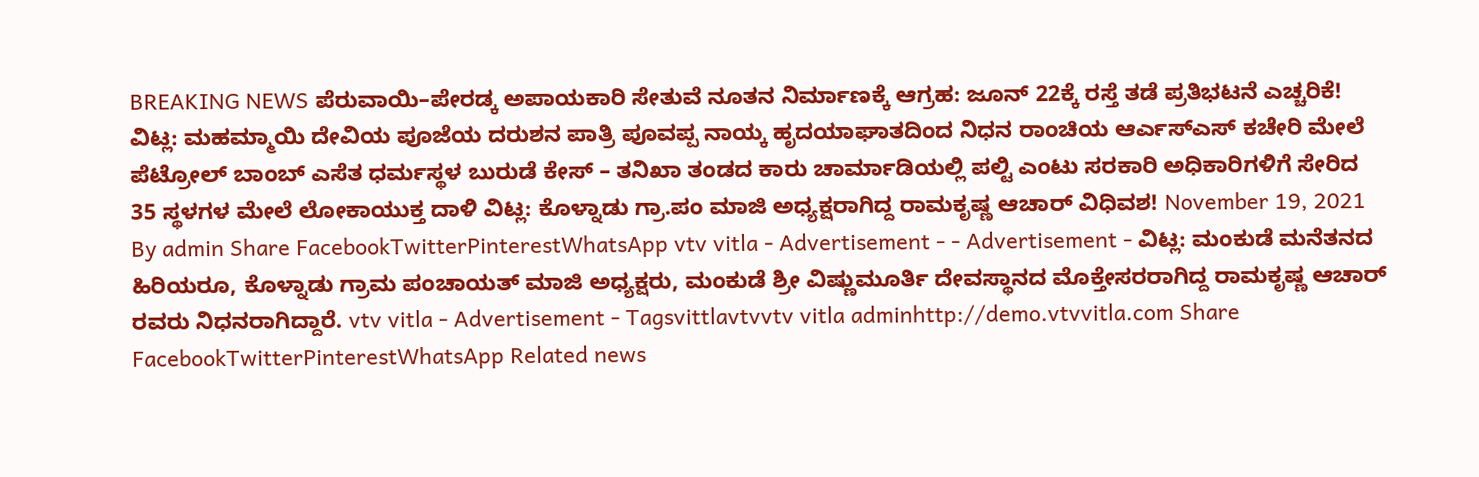BREAKING NEWS ಪೆರುವಾಯಿ–ಪೇರಡ್ಕ ಅಪಾಯಕಾರಿ ಸೇತುವೆ ನೂತನ ನಿರ್ಮಾಣಕ್ಕೆ ಆಗ್ರಹ: ಜೂನ್ 22ಕ್ಕೆ ರಸ್ತೆ ತಡೆ ಪ್ರತಿಭಟನೆ ಎಚ್ಚರಿಕೆ! ವಿಟ್ಲ: ಮಹಮ್ಮಾಯಿ ದೇವಿಯ ಪೂಜೆಯ ದರುಶನ ಪಾತ್ರಿ ಪೂವಪ್ಪ ನಾಯ್ಕ ಹೃದಯಾಘಾತದಿಂದ ನಿಧನ ರಾಂಚಿಯ ಆರ್ಎಸ್ಎಸ್ ಕಚೇರಿ ಮೇಲೆ ಪೆಟ್ರೋಲ್ ಬಾಂಬ್ ಎಸೆತ ಧರ್ಮಸ್ಥಳ ಬುರುಡೆ ಕೇಸ್ – ತನಿಖಾ ತಂಡದ ಕಾರು ಚಾರ್ಮಾಡಿಯಲ್ಲಿ ಪಲ್ಟಿ ಎಂಟು ಸರಕಾರಿ ಅಧಿಕಾರಿಗಳಿಗೆ ಸೇರಿದ 35 ಸ್ಥಳಗಳ ಮೇಲೆ ಲೋಕಾಯುಕ್ತ ದಾಳಿ ವಿಟ್ಲ: ಕೊಳ್ನಾಡು ಗ್ರಾ.ಪಂ ಮಾಜಿ ಅಧ್ಯಕ್ಷರಾಗಿದ್ದ ರಾಮಕೃಷ್ಣ ಆಚಾರ್ ವಿಧಿವಶ! November 19, 2021 By admin Share FacebookTwitterPinterestWhatsApp vtv vitla - Advertisement - - Advertisement - ವಿಟ್ಲ: ಮಂಕುಡೆ ಮನೆತನದ ಹಿರಿಯರೂ, ಕೊಳ್ನಾಡು ಗ್ರಾಮ ಪಂಚಾಯತ್ ಮಾಜಿ ಅಧ್ಯಕ್ಷರು, ಮಂಕುಡೆ ಶ್ರೀ ವಿಷ್ಣುಮೂರ್ತಿ ದೇವಸ್ಥಾನದ ಮೊಕ್ತೇಸರರಾಗಿದ್ದ ರಾಮಕೃಷ್ಣ ಆಚಾರ್ ರವರು ನಿಧನರಾಗಿದ್ದಾರೆ. vtv vitla - Advertisement - Tagsvittlavtvvtv vitla adminhttp://demo.vtvvitla.com Share FacebookTwitterPinterestWhatsApp Related news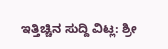ಇತ್ತಿಚ್ಚಿನ ಸುದ್ದಿ ವಿಟ್ಲ: ಶ್ರೀ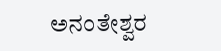ಅನಂತೇಶ್ವರ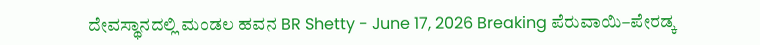ದೇವಸ್ಥಾನದಲ್ಲಿ ಮಂಡಲ ಹವನ BR Shetty - June 17, 2026 Breaking ಪೆರುವಾಯಿ–ಪೇರಡ್ಕ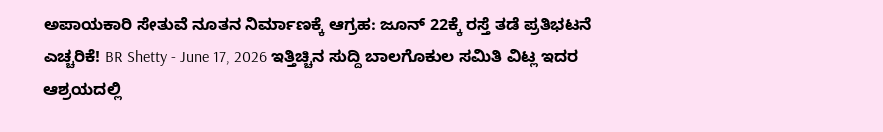ಅಪಾಯಕಾರಿ ಸೇತುವೆ ನೂತನ ನಿರ್ಮಾಣಕ್ಕೆ ಆಗ್ರಹ: ಜೂನ್ 22ಕ್ಕೆ ರಸ್ತೆ ತಡೆ ಪ್ರತಿಭಟನೆ ಎಚ್ಚರಿಕೆ! BR Shetty - June 17, 2026 ಇತ್ತಿಚ್ಚಿನ ಸುದ್ದಿ ಬಾಲಗೊಕುಲ ಸಮಿತಿ ವಿಟ್ಲ ಇದರ ಆಶ್ರಯದಲ್ಲಿ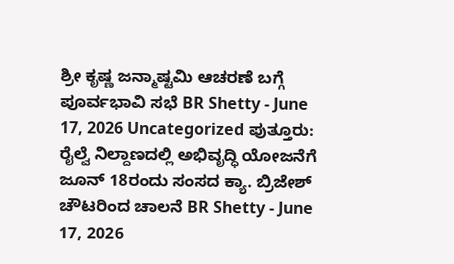ಶ್ರೀ ಕೃಷ್ಣ ಜನ್ಮಾಷ್ಟಮಿ ಆಚರಣೆ ಬಗ್ಗೆ ಪೂರ್ವಭಾವಿ ಸಭೆ BR Shetty - June 17, 2026 Uncategorized ಪುತ್ತೂರು: ರೈಲ್ವೆ ನಿಲ್ದಾಣದಲ್ಲಿ ಅಭಿವೃದ್ಧಿ ಯೋಜನೆಗೆ ಜೂನ್ 18ರಂದು ಸಂಸದ ಕ್ಯಾ. ಬ್ರಿಜೇಶ್ ಚೌಟರಿಂದ ಚಾಲನೆ BR Shetty - June 17, 2026